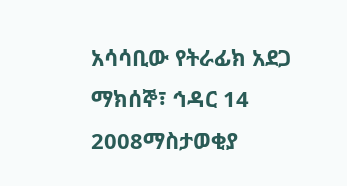አሳሳቢው የትራፊክ አደጋ
ማክሰኞ፣ ኅዳር 14 2008ማስታወቂያ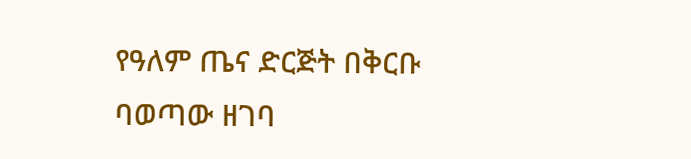የዓለም ጤና ድርጅት በቅርቡ ባወጣው ዘገባ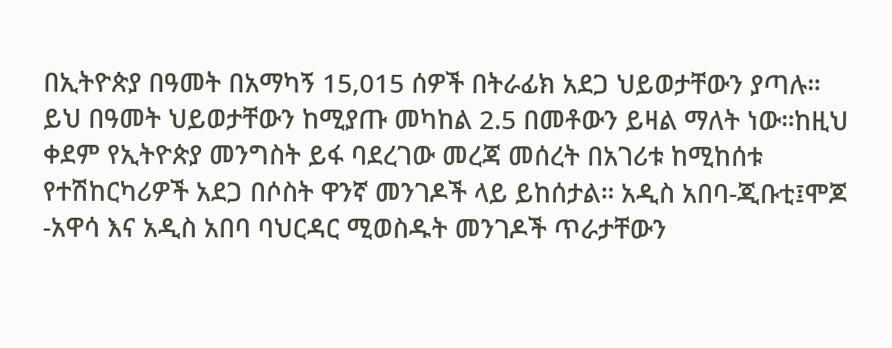በኢትዮጵያ በዓመት በአማካኝ 15,015 ሰዎች በትራፊክ አደጋ ህይወታቸውን ያጣሉ። ይህ በዓመት ህይወታቸውን ከሚያጡ መካከል 2.5 በመቶውን ይዛል ማለት ነው።ከዚህ ቀደም የኢትዮጵያ መንግስት ይፋ ባደረገው መረጃ መሰረት በአገሪቱ ከሚከሰቱ የተሽከርካሪዎች አደጋ በሶስት ዋንኛ መንገዶች ላይ ይከሰታል። አዲስ አበባ-ጂቡቲ፤ሞጆ -አዋሳ እና አዲስ አበባ ባህርዳር ሚወስዱት መንገዶች ጥራታቸውን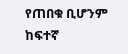የጠበቁ ቢሆንም ከፍተኛ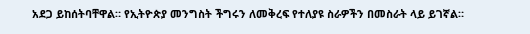አደጋ ይከሰትባቸዋል። የኢትዮጵያ መንግስት ችግሩን ለመቅረፍ የተለያዩ ስራዎችን በመስራት ላይ ይገኛል።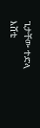ጌታቸው ተድላ
እሸቴ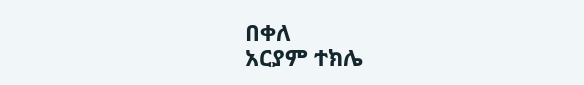በቀለ
አርያም ተክሌ